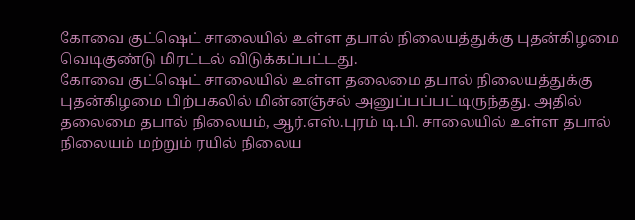கோவை குட்ஷெட் சாலையில் உள்ள தபால் நிலையத்துக்கு புதன்கிழமை வெடிகுண்டு மிரட்டல் விடுக்கப்பட்டது.
கோவை குட்ஷெட் சாலையில் உள்ள தலைமை தபால் நிலையத்துக்கு புதன்கிழமை பிற்பகலில் மின்னஞ்சல் அனுப்பப்பட்டிருந்தது. அதில் தலைமை தபால் நிலையம், ஆர்.எஸ்.புரம் டி.பி. சாலையில் உள்ள தபால் நிலையம் மற்றும் ரயில் நிலைய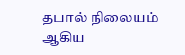தபால் நிலையம் ஆகிய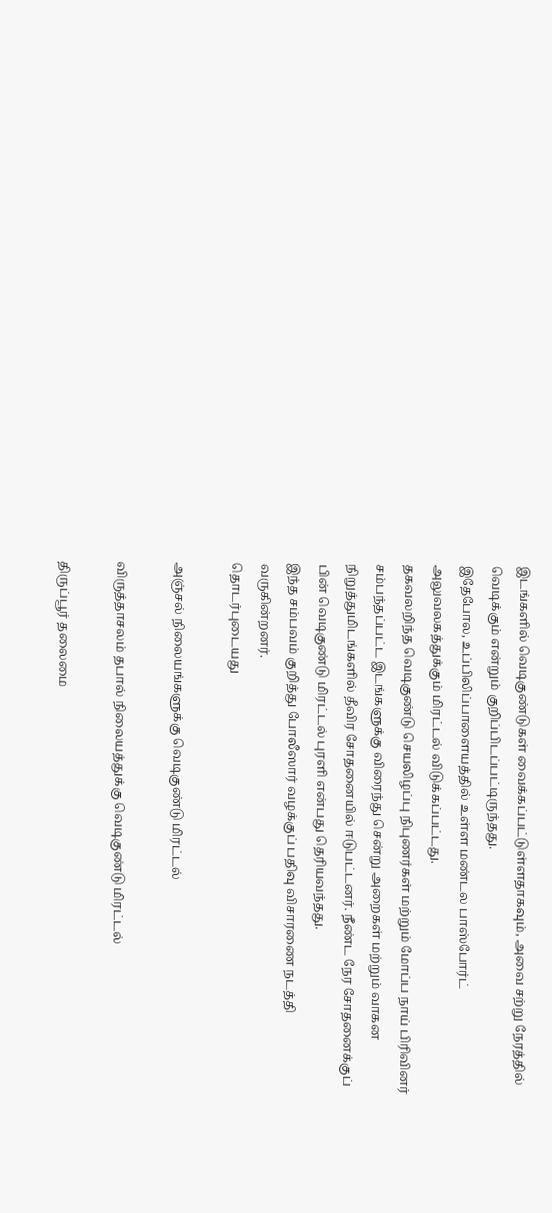இடங்களில் வெடிகுண்டுகள் வைக்கப்பட்டுள்ளதாகவும், அவை சற்று நேரத்தில் வெடிக்கும் என்றும் குறிப்பிடப்பட்டிருந்தது.
இதேபோல, உப்பிலிப்பாளையத்தில் உள்ள மண்டல பாஸ்போர்ட் அலுவலகத்துக்கும் மிரட்டல் விடுக்கப்பட்டது.
தகவலறிந்த வெடிகுண்டு செயலிழப்பு நிபுணர்கள் மற்றும் மோப்ப நாய் பிரிவினர் சம்பந்தப்பட்ட இடங்களுக்கு விரைந்து சென்று அறைகள் மற்றும் வாகன நிறுத்துமிடங்களில் தீவிர சோதனையில் ஈடுபட்டனர். நீண்ட நேர சோதனைக்குப் பின் வெடிகுண்டு மிரட்டல் புரளி என்பது தெரியவந்தது.
இந்த சம்பவம் குறித்து போலீஸார் வழக்குப் பதிவு விசாரணை நடத்தி வருகின்றனர்.
தொடர்புடையது

அஞ்சல் நிலையங்களுக்கு வெடிகுண்டு மிரட்டல்

விருத்தாசலம் தபால் நிலையத்துக்கு வெடிகுண்டு மிரட்டல்

திருப்பூர் தலைமை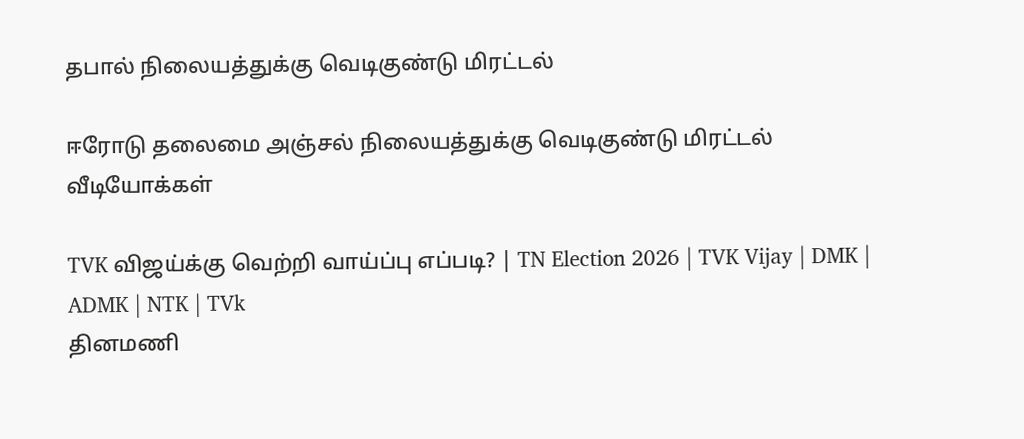தபால் நிலையத்துக்கு வெடிகுண்டு மிரட்டல்

ஈரோடு தலைமை அஞ்சல் நிலையத்துக்கு வெடிகுண்டு மிரட்டல்
வீடியோக்கள்

TVK விஜய்க்கு வெற்றி வாய்ப்பு எப்படி? | TN Election 2026 | TVK Vijay | DMK | ADMK | NTK | TVk
தினமணி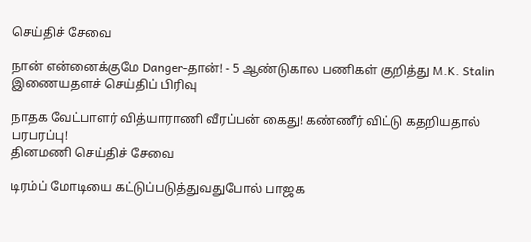செய்திச் சேவை

நான் என்னைக்குமே Danger-தான்! - 5 ஆண்டுகால பணிகள் குறித்து M.K. Stalin
இணையதளச் செய்திப் பிரிவு

நாதக வேட்பாளர் வித்யாராணி வீரப்பன் கைது! கண்ணீர் விட்டு கதறியதால் பரபரப்பு!
தினமணி செய்திச் சேவை

டிரம்ப் மோடியை கட்டுப்படுத்துவதுபோல் பாஜக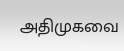அதிமுகவை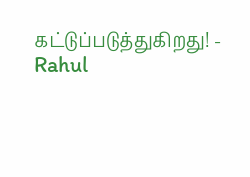கட்டுப்படுத்துகிறது! - Rahul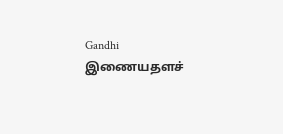Gandhi
இணையதளச்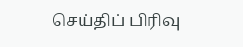செய்திப் பிரிவு